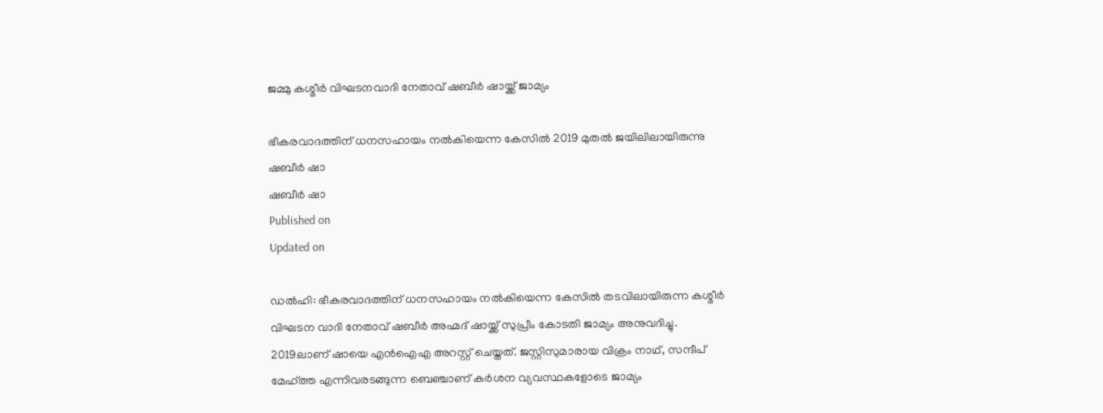ജമ്മു കശ്മീർ വിഘടനവാദി നേതാവ് ഷബീർ ഷായ്ക്ക് ജാമ്യം

ഭീകരവാദത്തിന് ധനസഹായം നൽകിയെന്ന കേസിൽ 2019 മുതൽ ജയിലിലായിരുന്നു
ഷബീർ ഷാ
ഷബീർ ഷാ
Published on
Updated on

ഡൽഹി: ഭീകരവാദത്തിന് ധനസഹായം നൽകിയെന്ന കേസിൽ തടവിലായിരുന്ന കശ്മീർ വിഘടന വാദി നേതാവ് ഷബീർ അഹ്മദ് ഷായ്ക്ക് സുപ്രീം കോടതി ജാമ്യം അനുവദിച്ചു. 2019ലാണ് ഷായെ എൻഐഎ അറസ്റ്റ് ചെയ്തത്. ജസ്റ്റിസുമാരായ വിക്രം നാഥ്, സന്ദീപ് മേഹ്ത്ത എന്നിവരടങ്ങുന്ന ബെഞ്ചാണ് കർശന വ്യവസ്ഥകളോടെ ജാമ്യം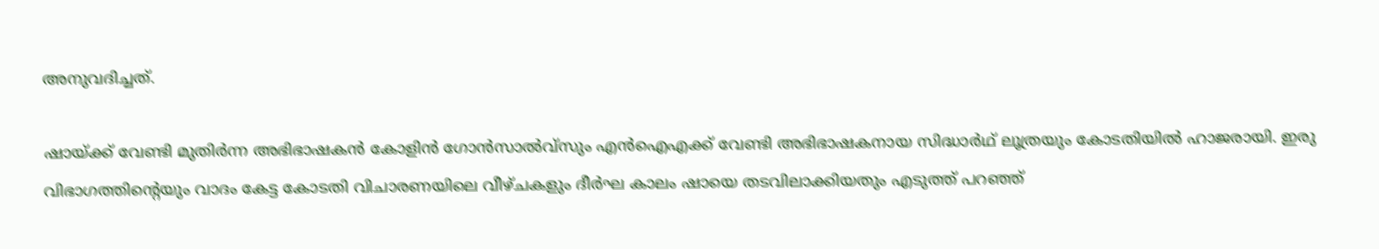അനുവദിച്ചത്.

ഷായ്ക്ക് വേണ്ടി മുതിർന്ന അഭിഭാഷകൻ കോളിൻ ഗോൻസാൽവ്സും എൻഐഎക്ക് വേണ്ടി അഭിഭാഷകനായ സിദ്ധാർഥ് ലൂത്രയും കോടതിയിൽ ഹാജരായി. ഇരു വിഭാഗത്തിൻ്റെയും വാദം കേട്ട കോടതി വിചാരണയിലെ വീഴ്ചകളും ദീർഘ കാലം ഷായെ തടവിലാക്കിയതും എടുത്ത് പറഞ്ഞ്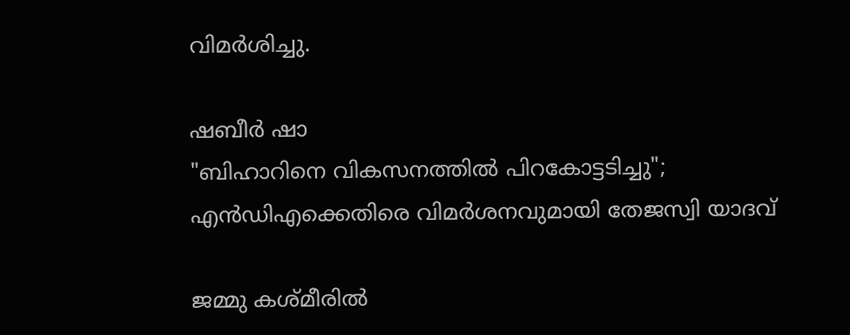വിമർശിച്ചു.

ഷബീർ ഷാ
"ബിഹാറിനെ വികസനത്തിൽ പിറകോട്ടടിച്ചു"; എൻഡിഎക്കെതിരെ വിമർശനവുമായി തേജസ്വി യാദവ്

ജമ്മു കശ്മീരിൽ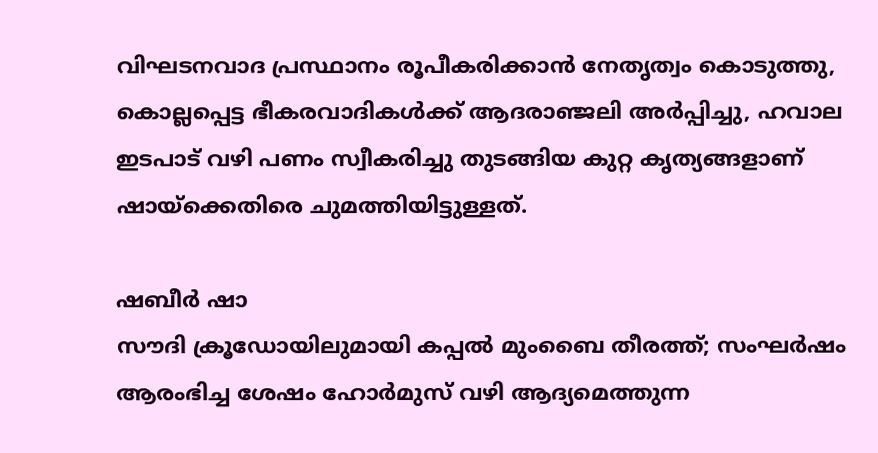വിഘടനവാദ പ്രസ്ഥാനം രൂപീകരിക്കാൻ നേതൃത്വം കൊടുത്തു, കൊല്ലപ്പെട്ട ഭീകരവാദികൾക്ക് ആദരാഞ്ജലി അർപ്പിച്ചു, ഹവാല ഇടപാട് വഴി പണം സ്വീകരിച്ചു തുടങ്ങിയ കുറ്റ കൃത്യങ്ങളാണ് ഷായ്ക്കെതിരെ ചുമത്തിയിട്ടുള്ളത്.

ഷബീർ ഷാ
സൗദി ക്രൂഡോയിലുമായി കപ്പൽ മുംബൈ തീരത്ത്; സംഘർഷം ആരംഭിച്ച ശേഷം ഹോർമുസ് വഴി ആദ്യമെത്തുന്ന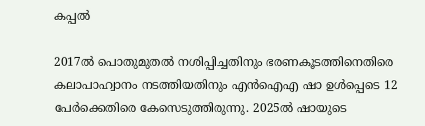കപ്പൽ

2017ൽ പൊതുമുതൽ നശിപ്പിച്ചതിനും ഭരണകൂടത്തിനെതിരെ കലാപാഹ്വാനം നടത്തിയതിനും എൻഐഎ ഷാ ഉൾപ്പെടെ 12 പേർക്കെതിരെ കേസെടുത്തിരുന്നു. 2025ൽ ഷായുടെ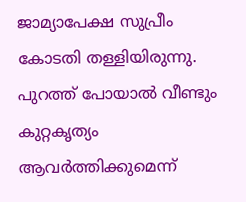ജാമ്യാപേക്ഷ സുപ്രീം കോടതി തള്ളിയിരുന്നു. പുറത്ത് പോയാൽ വീണ്ടും കുറ്റകൃത്യം ആവർത്തിക്കുമെന്ന്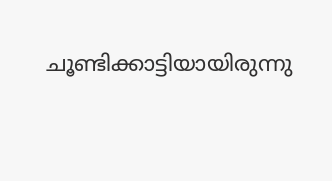ചൂണ്ടിക്കാട്ടിയായിരുന്നു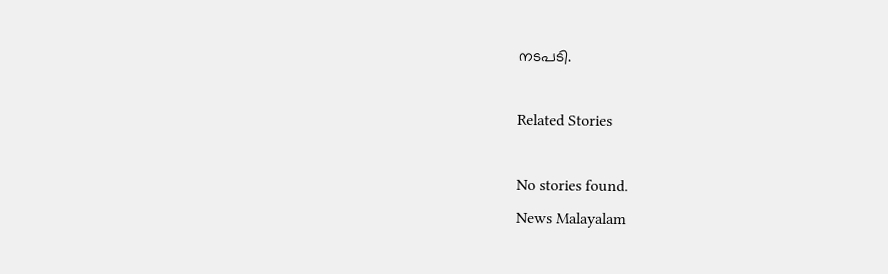നടപടി.

Related Stories

No stories found.
News Malayalam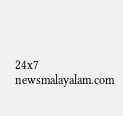24x7
newsmalayalam.com